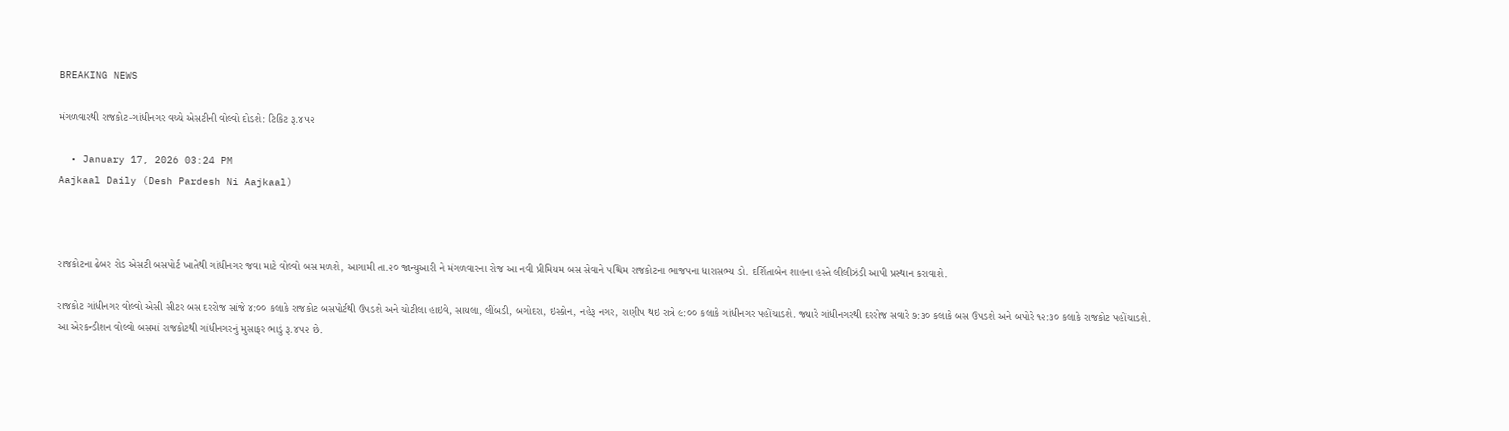BREAKING NEWS

મંગળવારથી રાજકોટ-ગાંધીનગર વચ્ચે એસટીની વોલ્વો દોડશે: ટિકિટ રૂ.૪૫૨

  • January 17, 2026 03:24 PM
Aajkaal Daily (Desh Pardesh Ni Aajkaal)



રાજકોટના ઢેબર રોડ એસટી બસપોર્ટ ખાતેથી ગાંધીનગર જવા માટે વોલ્વો બસ મળશે, આગામી તા.૨૦ જાન્યુઆરી ને મંગળવારના રોજ આ નવી પ્રીમિયમ બસ સેવાને પશ્ચિમ રાજકોટના ભાજપના ધારાસભ્ય ડો. દર્શિતાબેન શાહના હસ્તે લીલીઝંડી આપી પ્રસ્થાન કરાવાશે.

રાજકોટ ગાંધીનગર વોલ્વો એસી સીટર બસ દરરોજ સાંજે ૪:૦૦ કલાકે રાજકોટ બસપોર્ટથી ઉપડશે અને ચોટીલા હાઇવે, સાયલા, લીંબડી, બગોદરા, ઇસ્કોન, નહેરૂ નગર, રાણીપ થઇ રાત્રે ૯:૦૦ કલાકે ગાંધીનગર પહોંચાડશે. જ્યારે ગાંધીનગરથી દરરોજ સવારે ૭:૩૦ કલાકે બસ ઉપડશે અને બપોરે ૧૨:૩૦ કલાકે રાજકોટ પહોંચાડશે. આ એરકન્ડીશન વોલ્વો બસમાં રાજકોટથી ગાંધીનગરનું મુસાફર ભાડું રૂ.૪૫૨ છે.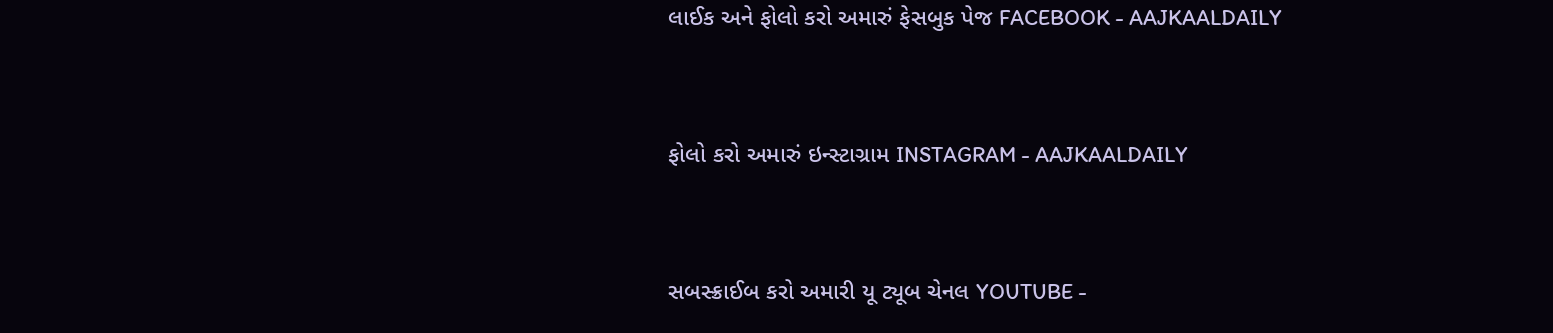લાઈક અને ફોલો કરો અમારું ફેસબુક પેજ FACEBOOK - AAJKAALDAILY


ફોલો કરો અમારું ઇન્સ્ટાગ્રામ INSTAGRAM - AAJKAALDAILY


સબસ્ક્રાઈબ કરો અમારી યૂ ટ્યૂબ ચેનલ YOUTUBE -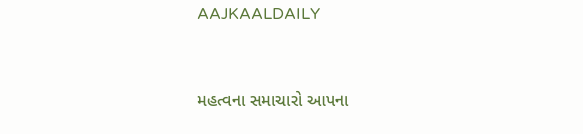AAJKAALDAILY


મહત્વના સમાચારો આપના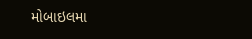મોબાઇલમા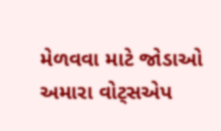મેળવવા માટે જોડાઓ અમારા વોટ્સએપ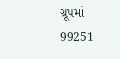ગ્રૂપમાં  99251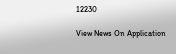12230

View News On Application